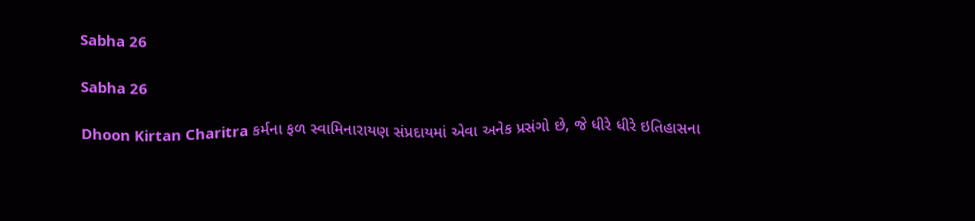Sabha 26

Sabha 26

Dhoon Kirtan Charitra કર્મના ફળ સ્વામિનારાયણ સંપ્રદાયમાં એવા અનેક પ્રસંગો છે, જે ધીરે ધીરે ઇતિહાસના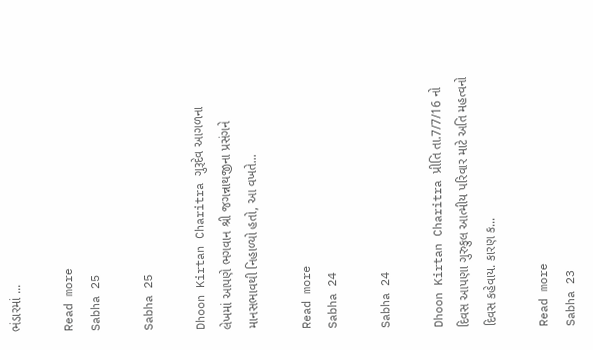ભંડારમાં ...

Read more
Sabha 25

Sabha 25

Dhoon Kirtan Charitra ગુરૂદેવ આગળના લેખમાં આપણે ભગવાન શ્રી જગન્નાથજીના પ્રસંગને માનસભાવથી નિહાળ્યો હતો, આ વખતે...

Read more
Sabha 24

Sabha 24

Dhoon Kirtan Charitra પ્રીતિ તા.7/7/16 નો દિવસ આપણા ગુરુકુલ આત્મીય પરિવાર માટે અતિ મહત્વનો દિવસ કહેવાય. કારણ ક...

Read more
Sabha 23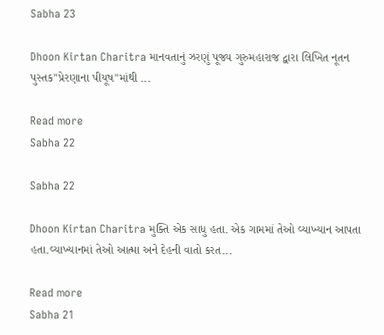Sabha 23

Dhoon Kirtan Charitra માનવતાનું ઝરણું પૂજ્ય ગુરુમહારાજ દ્વારા લિખિત નૂતન પુસ્તક"પ્રેરણાના પીયૂષ"માંથી ...

Read more
Sabha 22

Sabha 22

Dhoon Kirtan Charitra મુક્તિ એક સાધુ હતા. એક ગામમાં તેઓ વ્યાખ્યાન આપતા હતા.વ્યાખ્યાનમાં તેઓ આત્મા અને દેહની વાતો કરત...

Read more
Sabha 21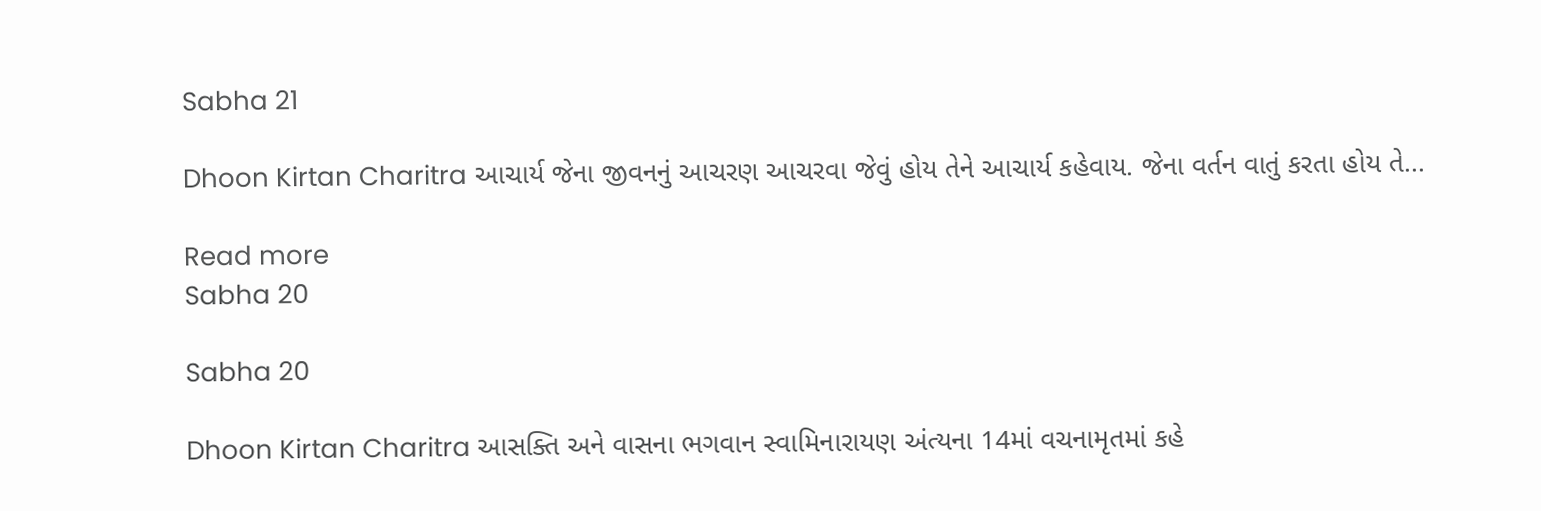Sabha 21

Dhoon Kirtan Charitra આચાર્ય જેના જીવનનું આચરણ આચરવા જેવું હોય તેને આચાર્ય કહેવાય. જેના વર્તન વાતું કરતા હોય તે...

Read more
Sabha 20

Sabha 20

Dhoon Kirtan Charitra આસક્તિ અને વાસના ભગવાન સ્વામિનારાયણ અંત્યના 14માં વચનામૃતમાં કહે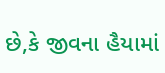છે,કે જીવના હૈયામાં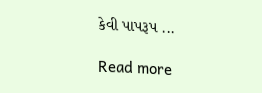કેવી પાપરૂપ ...

Read more